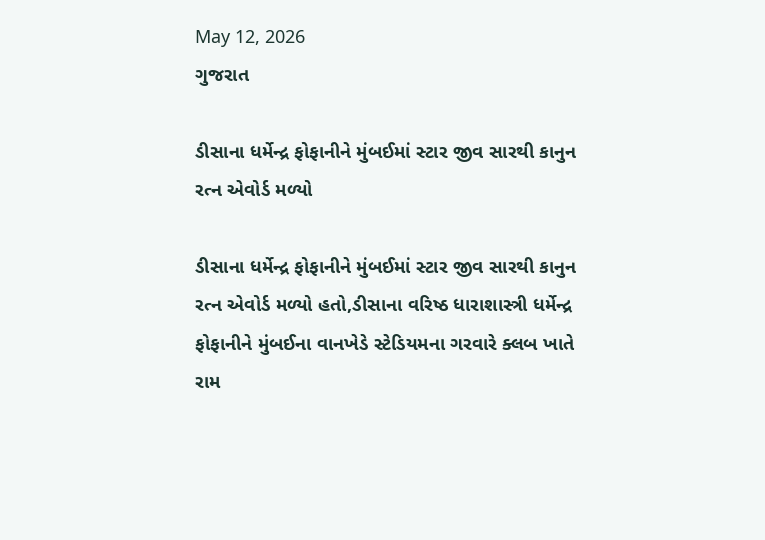May 12, 2026
ગુજરાત

ડીસાના ધર્મેન્દ્ર ફોફાનીને મુંબઈમાં સ્ટાર જીવ સારથી કાનુન રત્ન એવોર્ડ મળ્યો

ડીસાના ધર્મેન્દ્ર ફોફાનીને મુંબઈમાં સ્ટાર જીવ સારથી કાનુન રત્ન એવોર્ડ મળ્યો હતો,ડીસાના વરિષ્ઠ ધારાશાસ્ત્રી ધર્મેન્દ્ર ફોફાનીને મુંબઈના વાનખેડે સ્ટેડિયમના ગરવારે ક્લબ ખાતે રામ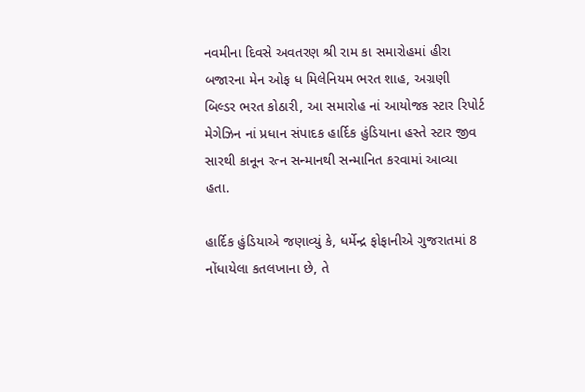નવમીના દિવસે અવતરણ શ્રી રામ કા સમારોહમાં હીરા બજારના મેન ઓફ ધ મિલેનિયમ ભરત શાહ, અગ્રણી બિલ્ડર ભરત કોઠારી, આ સમારોહ નાં આયોજક સ્ટાર રિપોર્ટ મેગેઝિન નાં પ્રધાન સંપાદક હાર્દિક હુંડિયાના હસ્તે સ્ટાર જીવ સારથી કાનૂન રત્ન સન્માનથી સન્માનિત કરવામાં આવ્યા હતા.

હાર્દિક હુંડિયાએ જણાવ્યું કે, ધર્મેન્દ્ર ફોફાનીએ ગુજરાતમાં 8 નોંધાયેલા કતલખાના છે, તે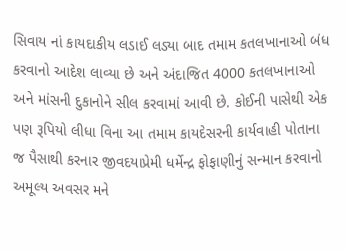સિવાય નાં કાયદાકીય લડાઈ લડ્યા બાદ તમામ કતલખાનાઓ બંધ કરવાનો આદેશ લાવ્યા છે અને અંદાજિત 4000 કતલખાનાઓ અને માંસની દુકાનોને સીલ કરવામાં આવી છે. કોઈની પાસેથી એક પણ રૂપિયો લીધા વિના આ તમામ કાયદેસરની કાર્યવાહી પોતાના જ પૈસાથી કરનાર જીવદયાપ્રેમી ધર્મેન્દ્ર ફોફાણીનું સન્માન કરવાનો અમૂલ્ય અવસર મને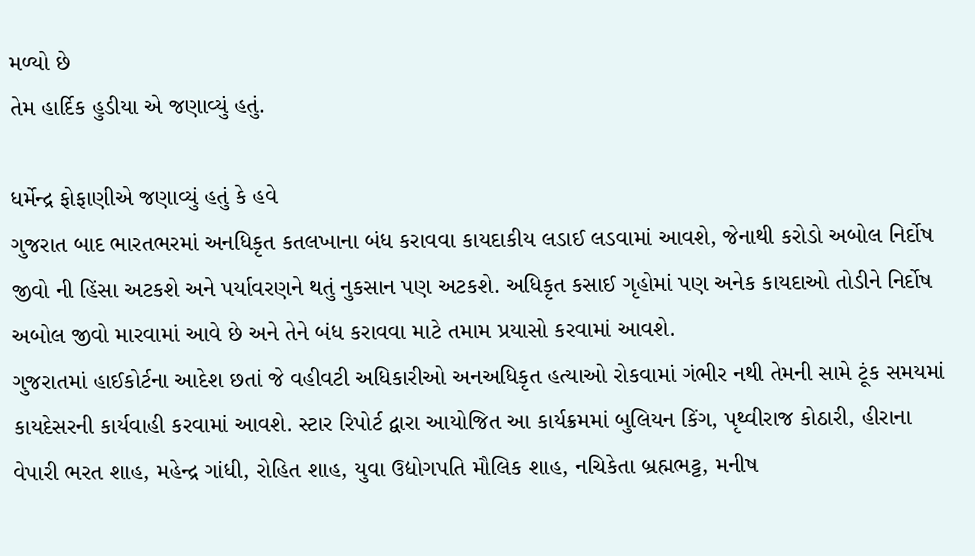મળ્યો છે
તેમ હાર્દિક હુડીયા એ જણાવ્યું હતું.

ધર્મેન્દ્ર ફોફાણીએ જણાવ્યું હતું કે હવે
ગુજરાત બાદ ભારતભરમાં અનધિકૃત કતલખાના બંધ કરાવવા કાયદાકીય લડાઈ લડવામાં આવશે, જેનાથી કરોડો અબોલ નિર્દોષ જીવો ની હિંસા અટકશે અને પર્યાવરણને થતું નુકસાન પણ અટકશે. અધિકૃત કસાઈ ગૃહોમાં પણ અનેક કાયદાઓ તોડીને નિર્દોષ અબોલ જીવો મારવામાં આવે છે અને તેને બંધ કરાવવા માટે તમામ પ્રયાસો કરવામાં આવશે.
ગુજરાતમાં હાઈકોર્ટના આદેશ છતાં જે વહીવટી અધિકારીઓ અનઅધિકૃત હત્યાઓ રોકવામાં ગંભીર નથી તેમની સામે ટૂંક સમયમાં કાયદેસરની કાર્યવાહી કરવામાં આવશે. સ્ટાર રિપોર્ટ દ્વારા આયોજિત આ કાર્યક્રમમાં બુલિયન કિંગ, પૃથ્વીરાજ કોઠારી, હીરાના વેપારી ભરત શાહ, મહેન્દ્ર ગાંધી, રોહિત શાહ, યુવા ઉદ્યોગપતિ મૌલિક શાહ, નચિકેતા બ્રહ્મભટ્ટ, મનીષ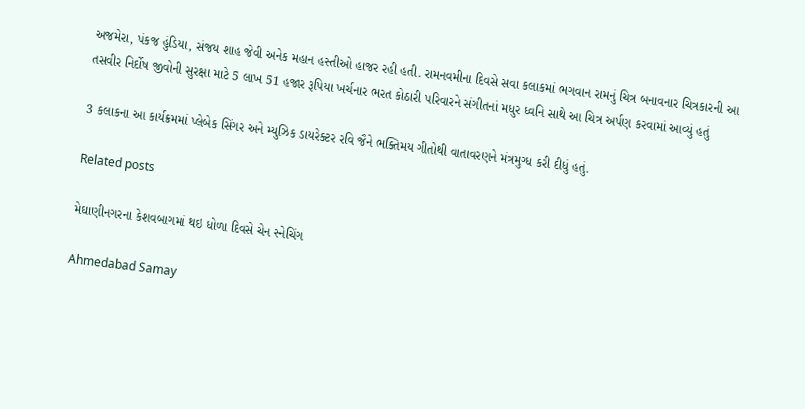અજમેરા, પંકજ હુંડિયા, સંજય શાહ જેવી અનેક મહાન હસ્તીઓ હાજર રહી હતી. રામનવમીના દિવસે સવા કલાકમાં ભગવાન રામનું ચિત્ર બનાવનાર ચિત્રકારની આ તસવીર નિર્દોષ જીવોની સુરક્ષા માટે 5 લાખ 51 હજાર રૂપિયા ખર્ચનાર ભરત કોઠારી પરિવારને સંગીતનાં મધુર ધ્વનિ સાથે આ ચિત્ર અર્પણ કરવામાં આવ્યું હતું

3 કલાકના આ કાર્યક્રમમાં પ્લેબેક સિંગર અને મ્યુઝિક ડાયરેક્ટર રવિ જૈને ભક્તિમય ગીતોથી વાતાવરણને મંત્રમુગ્ધ કરી દીધું હતું.

Related posts

મેઘાણીનગરના કેશવબાગમાં થઇ ધોળા દિવસે ચેન સ્નેચિંગ

Ahmedabad Samay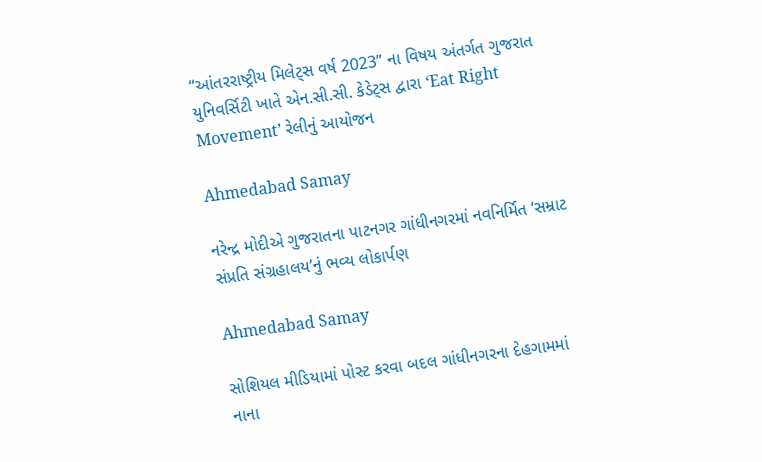“આંતરરાષ્ટ્રીય મિલેટ્સ વર્ષ 2023” ના વિષય અંતર્ગત ગુજરાત યુનિવર્સિટી ખાતે એન.સી.સી. કેડેટ્સ દ્વારા ‘Eat Right Movement’ રેલીનું આયોજન

Ahmedabad Samay

નરેન્દ્ર મોદીએ ગુજરાતના પાટનગર ગાંધીનગરમાં નવનિર્મિત ‘સમ્રાટ સંપ્રતિ સંગ્રહાલય’નું ભવ્ય લોકાર્પણ

Ahmedabad Samay

સોશિયલ મીડિયામાં પોસ્ટ કરવા બદલ ગાંધીનગરના દેહગામમાં નાના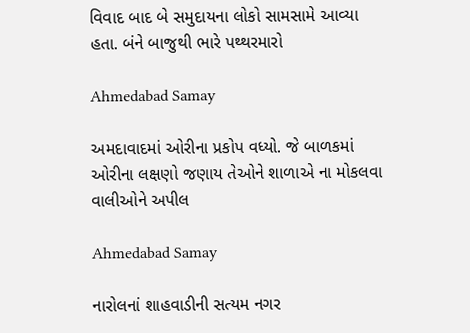વિવાદ બાદ બે સમુદાયના લોકો સામસામે આવ્યા હતા. બંને બાજુથી ભારે પથ્થરમારો

Ahmedabad Samay

અમદાવાદમાં ઓરીના પ્રકોપ વધ્‍યો. જે બાળકમાં ઓરીના લક્ષણો જણાય તેઓને શાળાએ ના મોકલવા વાલીઓને અપીલ

Ahmedabad Samay

નારોલનાં શાહવાડીની સત્યમ નગર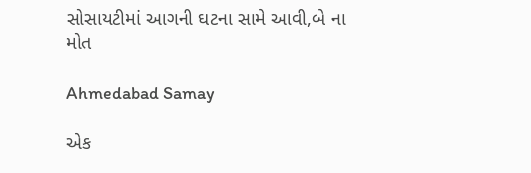સોસાયટીમાં આગની ઘટના સામે આવી,બે ના મોત

Ahmedabad Samay

એક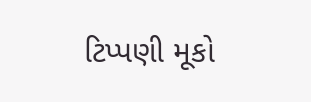ટિપ્પણી મૂકો